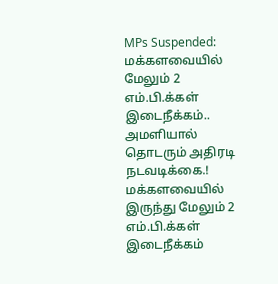MPs Suspended: மக்களவையில் மேலும் 2 எம்.பி.க்கள் இடைநீக்கம்.. அமளியால் தொடரும் அதிரடி நடவடிக்கை.!
மக்களவையில் இருந்து மேலும் 2 எம்.பி.க்கள் இடைநீக்கம்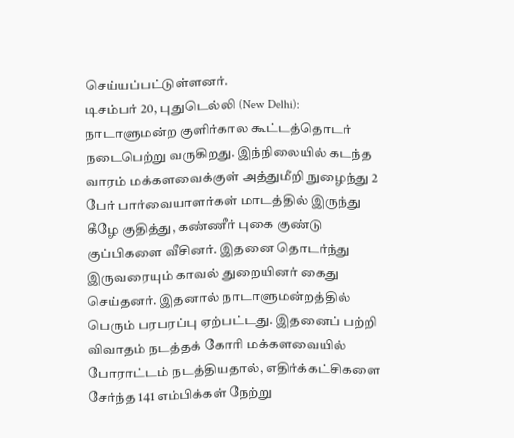செய்யப்பட்டுள்ளனர்.
டிசம்பர் 20, புதுடெல்லி (New Delhi): நாடாளுமன்ற குளிர்கால கூட்டத்தொடர் நடைபெற்று வருகிறது. இந்நிலையில் கடந்த வாரம் மக்களவைக்குள் அத்துமீறி நுழைந்து 2 பேர் பார்வையாளர்கள் மாடத்தில் இருந்து கீழே குதித்து, கண்ணீர் புகை குண்டு குப்பிகளை வீசினர். இதனை தொடர்ந்து இருவரையும் காவல் துறையினர் கைது செய்தனர். இதனால் நாடாளுமன்றத்தில் பெரும் பரபரப்பு ஏற்பட்டது. இதனைப் பற்றி விவாதம் நடத்தக் கோரி மக்களவையில் போராட்டம் நடத்தியதால், எதிர்க்கட்சிகளை சேர்ந்த 141 எம்பிக்கள் நேற்று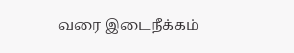வரை இடைநீக்கம்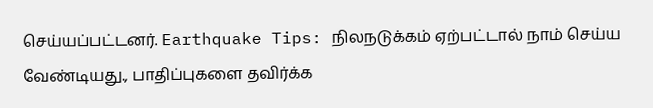செய்யப்பட்டனர். Earthquake Tips: நிலநடுக்கம் ஏற்பட்டால் நாம் செய்ய வேண்டியது., பாதிப்புகளை தவிர்க்க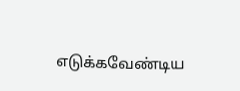எடுக்கவேண்டிய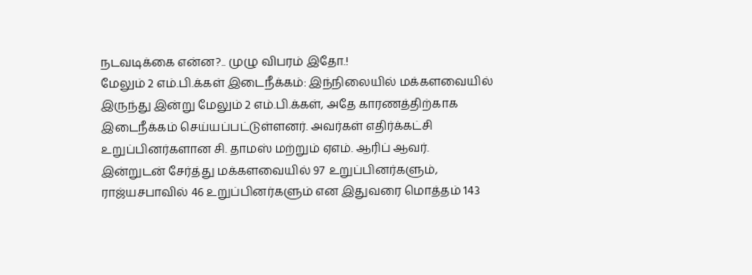நடவடிக்கை என்ன?.. முழு விபரம் இதோ.!
மேலும் 2 எம்.பி.க்கள் இடைநீக்கம்: இந்நிலையில் மக்களவையில் இருந்து இன்று மேலும் 2 எம்.பி.க்கள், அதே காரணத்திற்காக இடைநீக்கம் செய்யப்பட்டுள்ளனர். அவர்கள் எதிர்க்கட்சி உறுப்பினர்களான சி. தாமஸ் மற்றும் ஏஎம். ஆரிப் ஆவர். இன்றுடன் சேர்த்து மக்களவையில் 97 உறுப்பினர்களும், ராஜ்யசபாவில் 46 உறுப்பினர்களும் என இதுவரை மொத்தம் 143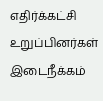எதிர்க்கட்சி உறுப்பினர்கள் இடைநீக்கம்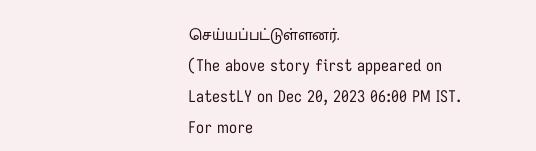செய்யப்பட்டுள்ளனர்.
(The above story first appeared on LatestLY on Dec 20, 2023 06:00 PM IST. For more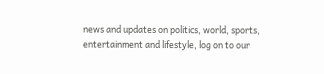news and updates on politics, world, sports, entertainment and lifestyle, log on to our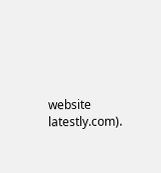website latestly.com).